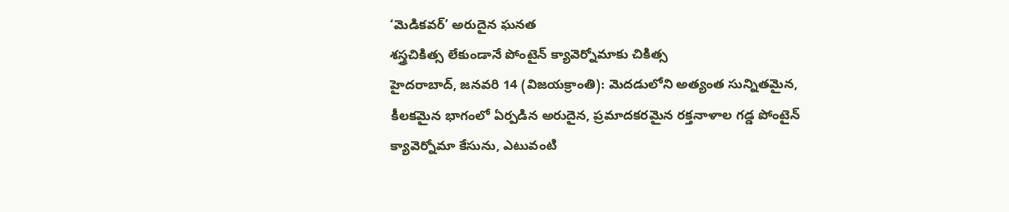‘మెడికవర్’ అరుదైన ఘనత
శస్త్రచికిత్స లేకుండానే పోంటైన్ క్యావెర్నోమాకు చికిత్స
హైదరాబాద్, జనవరి 14 (విజయక్రాంతి): మెదడులోని అత్యంత సున్నితమైన, కీలకమైన భాగంలో ఏర్పడిన అరుదైన, ప్రమాదకరమైన రక్తనాళాల గడ్డ పోంటైన్ క్యావెర్నోమా కేసును, ఎటువంటి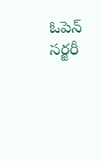ఓపెన్ సర్జరీ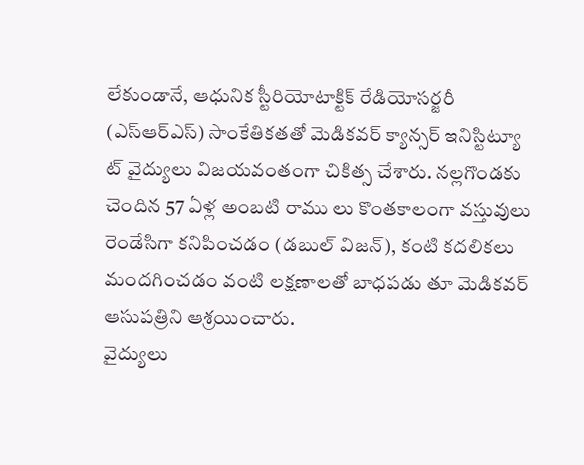లేకుండానే, ఆధునిక స్టీరియోటాక్టిక్ రేడియోసర్జరీ (ఎస్ఆర్ఎస్) సాంకేతికతతో మెడికవర్ క్యాన్సర్ ఇనిస్టిట్యూ ట్ వైద్యులు విజయవంతంగా చికిత్స చేశారు. నల్లగొండకు చెందిన 57 ఏళ్ల అంబటి రాము లు కొంతకాలంగా వస్తువులు రెండేసిగా కనిపించడం (డబుల్ విజన్), కంటి కదలికలు మందగించడం వంటి లక్షణాలతో బాధపడు తూ మెడికవర్ ఆసుపత్రిని ఆశ్రయించారు.
వైద్యులు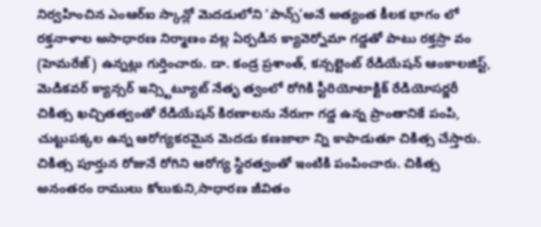నిర్వహించిన ఎంఆర్ఐ స్కాన్లో మెదడులోని ‘పాన్స్’అనే అత్యంత కీలక భాగం లో రక్తనాళాల అసాధారణ నిర్మాణం వల్ల ఏర్పడిన క్యావెర్నోమా గడ్డతో పాటు రక్తస్రా వం (హెమరేజ్) ఉన్నట్లు గుర్తించారు. డా. కండ్ర ప్రశాంత్, కన్సల్టెంట్ రేడియేషన్ ఆంకాలజిస్ట్, మెడికవర్ క్యాన్సర్ ఇన్స్టిట్యూట్ నేతృ త్వంలో రోగికి స్టీరియోటాక్టిక్ రేడియోసర్జరీ చికిత్స ఖచ్చితత్వంతో రేడియేషన్ కిరణాలను నేరుగా గడ్డ ఉన్న ప్రాంతానికే పంపి, చుట్టుపక్కల ఉన్న ఆరోగ్యకరమైన మెదడు కణజాలా న్ని కాపాడుతూ చికిత్స చేస్తారు. చికిత్స పూర్తున రోజునే రోగిని ఆరోగ్య స్థిరత్వంతో ఇంటికి పంపించారు. చికిత్స అనంతరం రాములు కోలుకుని,సాధారణ జీవితం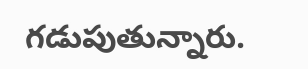గడుపుతున్నారు.